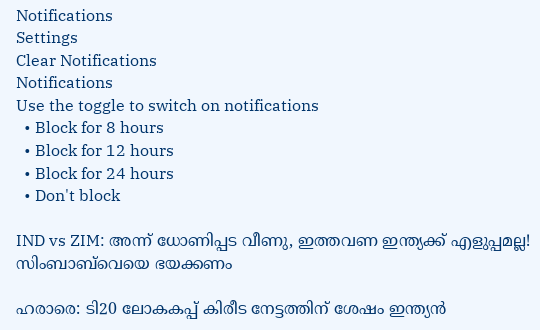Notifications
Settings
Clear Notifications
Notifications
Use the toggle to switch on notifications
  • Block for 8 hours
  • Block for 12 hours
  • Block for 24 hours
  • Don't block

IND vs ZIM: അന്ന് ധോണിപ്പട വീണു, ഇത്തവണ ഇന്ത്യക്ക് എളുപ്പമല്ല! സിംബാബ്‌വെയെ ഭയക്കണം

ഹരാരെ: ടി20 ലോകകപ്പ് കിരീട നേട്ടത്തിന് ശേഷം ഇന്ത്യന്‍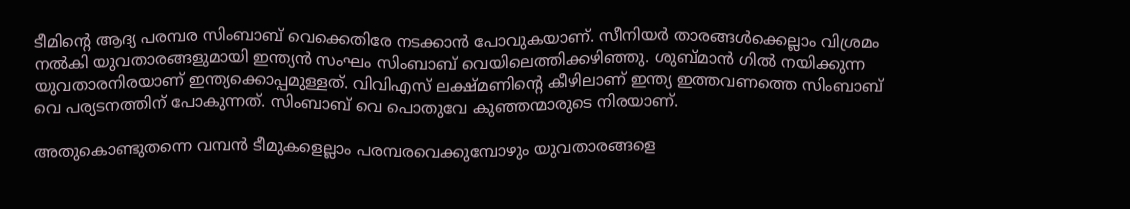ടീമിന്റെ ആദ്യ പരമ്പര സിംബാബ് വെക്കെതിരേ നടക്കാന്‍ പോവുകയാണ്. സീനിയര്‍ താരങ്ങള്‍ക്കെല്ലാം വിശ്രമം നല്‍കി യുവതാരങ്ങളുമായി ഇന്ത്യന്‍ സംഘം സിംബാബ് വെയിലെത്തിക്കഴിഞ്ഞു. ശുബ്മാന്‍ ഗില്‍ നയിക്കുന്ന യുവതാരനിരയാണ് ഇന്ത്യക്കൊപ്പമുള്ളത്. വിവിഎസ് ലക്ഷ്മണിന്റെ കീഴിലാണ് ഇന്ത്യ ഇത്തവണത്തെ സിംബാബ് വെ പര്യടനത്തിന് പോകുന്നത്. സിംബാബ് വെ പൊതുവേ കുഞ്ഞന്മാരുടെ നിരയാണ്.

അതുകൊണ്ടുതന്നെ വമ്പന്‍ ടീമുകളെല്ലാം പരമ്പരവെക്കുമ്പോഴും യുവതാരങ്ങളെ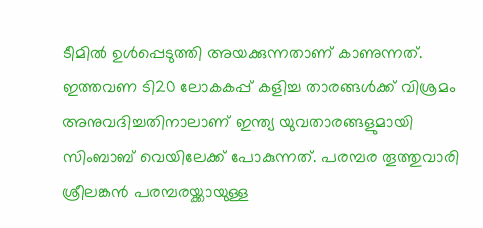ടീമില്‍ ഉള്‍പ്പെടുത്തി അയക്കുന്നതാണ് കാണുന്നത്. ഇത്തവണ ടി20 ലോകകപ്പ് കളിച്ച താരങ്ങള്‍ക്ക് വിശ്രമം അനുവദിച്ചതിനാലാണ് ഇന്ത്യ യുവതാരങ്ങളുമായി സിംബാബ് വെയിലേക്ക് പോകുന്നത്. പരമ്പര തൂത്തുവാരി ശ്രീലങ്കന്‍ പരമ്പരയ്ക്കായുള്ള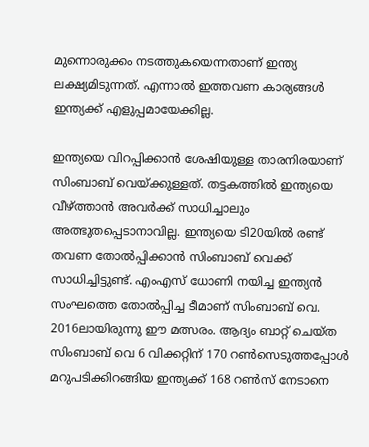മുന്നൊരുക്കം നടത്തുകയെന്നതാണ് ഇന്ത്യ ലക്ഷ്യമിടുന്നത്. എന്നാല്‍ ഇത്തവണ കാര്യങ്ങള്‍ ഇന്ത്യക്ക് എളുപ്പമായേക്കില്ല.

ഇന്ത്യയെ വിറപ്പിക്കാന്‍ ശേഷിയുള്ള താരനിരയാണ് സിംബാബ് വെയ്ക്കുള്ളത്. തട്ടകത്തില്‍ ഇന്ത്യയെ വീഴ്ത്താന്‍ അവര്‍ക്ക് സാധിച്ചാലും അത്ഭുതപ്പെടാനാവില്ല. ഇന്ത്യയെ ടി20യില്‍ രണ്ട് തവണ തോല്‍പ്പിക്കാന്‍ സിംബാബ് വെക്ക് സാധിച്ചിട്ടുണ്ട്. എംഎസ് ധോണി നയിച്ച ഇന്ത്യന്‍ സംഘത്തെ തോല്‍പ്പിച്ച ടീമാണ് സിംബാബ് വെ. 2016ലായിരുന്നു ഈ മത്സരം. ആദ്യം ബാറ്റ് ചെയ്ത സിംബാബ് വെ 6 വിക്കറ്റിന് 170 റണ്‍സെടുത്തപ്പോള്‍ മറുപടിക്കിറങ്ങിയ ഇന്ത്യക്ക് 168 റണ്‍സ് നേടാനെ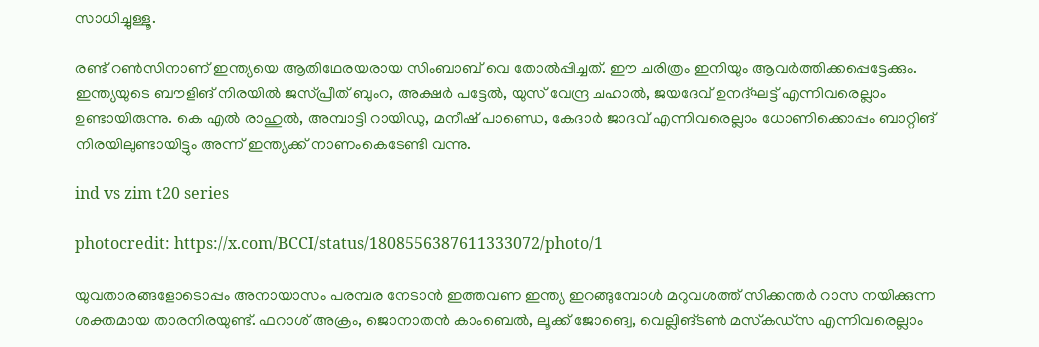സാധിച്ചുള്ളൂ.

രണ്ട് റണ്‍സിനാണ് ഇന്ത്യയെ ആതിഥേരയരായ സിംബാബ് വെ തോല്‍പ്പിച്ചത്. ഈ ചരിത്രം ഇനിയും ആവര്‍ത്തിക്കപ്പെട്ടേക്കും. ഇന്ത്യയുടെ ബൗളിങ് നിരയില്‍ ജസ്പ്രീത് ബുംറ, അക്ഷര്‍ പട്ടേല്‍, യുസ് വേന്ദ്ര ചഹാല്‍, ജയദേവ് ഉനദ്ഘട്ട് എന്നിവരെല്ലാം ഉണ്ടായിരുന്നു. കെ എല്‍ രാഹുല്‍, അമ്പാട്ടി റായിഡു, മനീഷ് പാണ്ഡെ, കേദാര്‍ ജാദവ് എന്നിവരെല്ലാം ധോണിക്കൊപ്പം ബാറ്റിങ് നിരയിലുണ്ടായിട്ടും അന്ന് ഇന്ത്യക്ക് നാണംകെടേണ്ടി വന്നു.

ind vs zim t20 series

photocredit: https://x.com/BCCI/status/1808556387611333072/photo/1

യുവതാരങ്ങളോടൊപ്പം അനായാസം പരമ്പര നേടാന്‍ ഇത്തവണ ഇന്ത്യ ഇറങ്ങുമ്പോള്‍ മറുവശത്ത് സിക്കന്തര്‍ റാസ നയിക്കുന്ന ശക്തമായ താരനിരയുണ്ട്. ഫറാശ് അക്രം, ജൊനാതന്‍ കാംബെല്‍, ലൂക്ക് ജോങ്വെ, വെല്ലിങ്ടണ്‍ മസ്‌കഡ്‌സ എന്നിവരെല്ലാം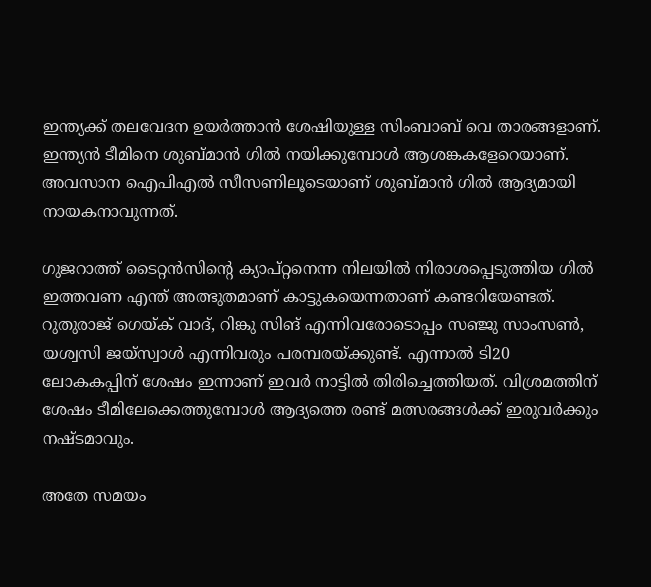ഇന്ത്യക്ക് തലവേദന ഉയര്‍ത്താന്‍ ശേഷിയുള്ള സിംബാബ് വെ താരങ്ങളാണ്. ഇന്ത്യന്‍ ടീമിനെ ശുബ്മാന്‍ ഗില്‍ നയിക്കുമ്പോള്‍ ആശങ്കകളേറെയാണ്. അവസാന ഐപിഎല്‍ സീസണിലൂടെയാണ് ശുബ്മാന്‍ ഗില്‍ ആദ്യമായി നായകനാവുന്നത്.

ഗുജറാത്ത് ടൈറ്റന്‍സിന്റെ ക്യാപ്റ്റനെന്ന നിലയില്‍ നിരാശപ്പെടുത്തിയ ഗില്‍ ഇത്തവണ എന്ത് അത്ഭുതമാണ് കാട്ടുകയെന്നതാണ് കണ്ടറിയേണ്ടത്. റുതുരാജ് ഗെയ്ക് വാദ്, റിങ്കു സിങ് എന്നിവരോടൊപ്പം സഞ്ജു സാംസണ്‍, യശ്വസി ജയ്‌സ്വാള്‍ എന്നിവരും പരമ്പരയ്ക്കുണ്ട്. എന്നാല്‍ ടി20 ലോകകപ്പിന് ശേഷം ഇന്നാണ് ഇവര്‍ നാട്ടില്‍ തിരിച്ചെത്തിയത്. വിശ്രമത്തിന് ശേഷം ടീമിലേക്കെത്തുമ്പോള്‍ ആദ്യത്തെ രണ്ട് മത്സരങ്ങള്‍ക്ക് ഇരുവര്‍ക്കും നഷ്ടമാവും.

അതേ സമയം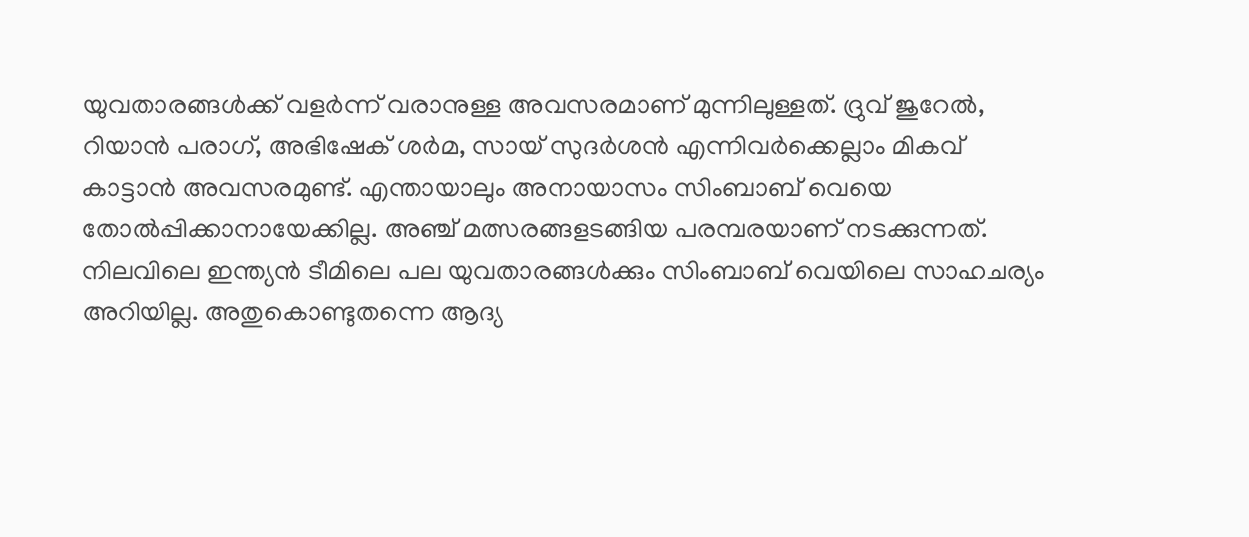യുവതാരങ്ങള്‍ക്ക് വളര്‍ന്ന് വരാനുള്ള അവസരമാണ് മുന്നിലുള്ളത്. ദ്രുവ് ജുറേല്‍, റിയാന്‍ പരാഗ്, അഭിഷേക് ശര്‍മ, സായ് സുദര്‍ശന്‍ എന്നിവര്‍ക്കെല്ലാം മികവ് കാട്ടാന്‍ അവസരമുണ്ട്. എന്തായാലും അനായാസം സിംബാബ് വെയെ തോല്‍പ്പിക്കാനായേക്കില്ല. അഞ്ച് മത്സരങ്ങളടങ്ങിയ പരമ്പരയാണ് നടക്കുന്നത്. നിലവിലെ ഇന്ത്യന്‍ ടീമിലെ പല യുവതാരങ്ങള്‍ക്കും സിംബാബ് വെയിലെ സാഹചര്യം അറിയില്ല. അതുകൊണ്ടുതന്നെ ആദ്യ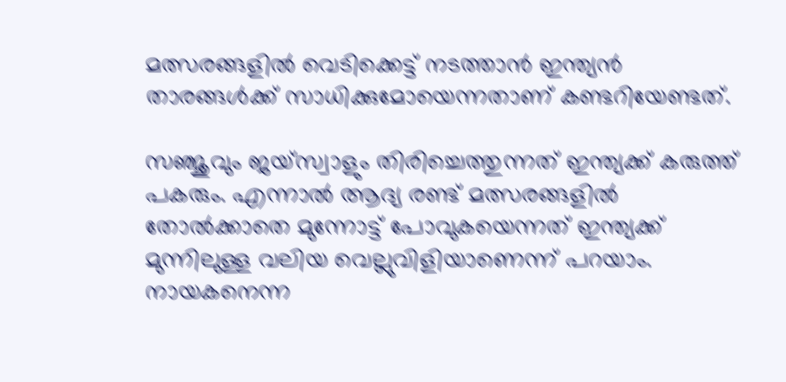മത്സരങ്ങളില്‍ വെടിക്കെട്ട് നടത്താന്‍ ഇന്ത്യന്‍ താരങ്ങള്‍ക്ക് സാധിക്കുമോയെന്നതാണ് കണ്ടറിയേണ്ടത്.

സഞ്ജുവും ജയ്‌സ്വാളും തിരിച്ചെത്തുന്നത് ഇന്ത്യക്ക് കരുത്ത് പകരും. എന്നാല്‍ ആദ്യ രണ്ട് മത്സരങ്ങളില്‍ തോല്‍ക്കാതെ മുന്നോട്ട് പോവുകയെന്നത് ഇന്ത്യക്ക് മുന്നിലുള്ള വലിയ വെല്ലുവിളിയാണെന്ന് പറയാം. നായകനെന്ന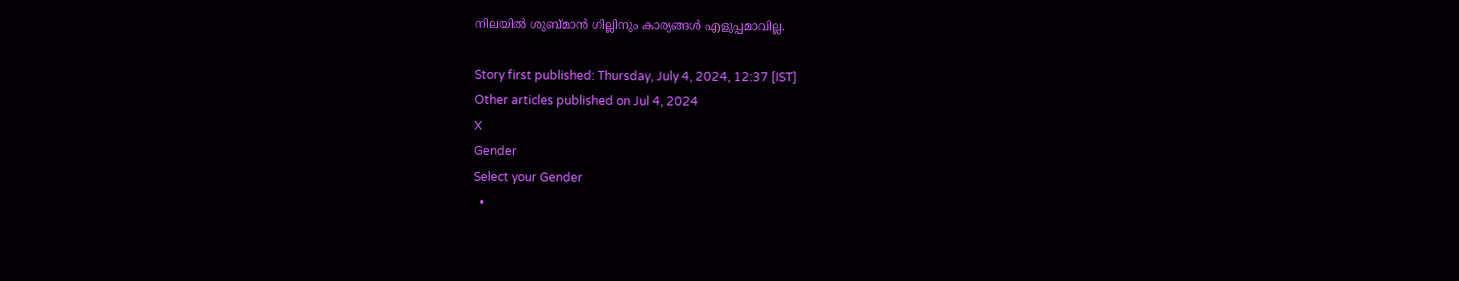നിലയില്‍ ശുബ്മാന്‍ ഗില്ലിനും കാര്യങ്ങള്‍ എളുപ്പമാവില്ല.

Story first published: Thursday, July 4, 2024, 12:37 [IST]
Other articles published on Jul 4, 2024
X
Gender
Select your Gender
  •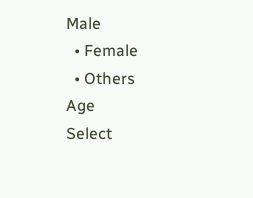Male
  • Female
  • Others
Age
Select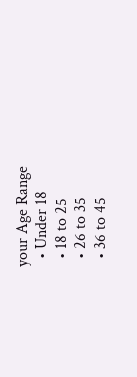your Age Range
  • Under 18
  • 18 to 25
  • 26 to 35
  • 36 to 45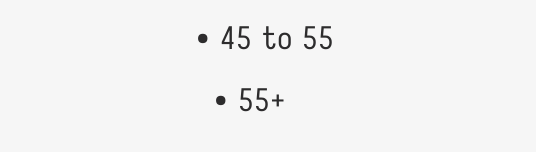• 45 to 55
  • 55+